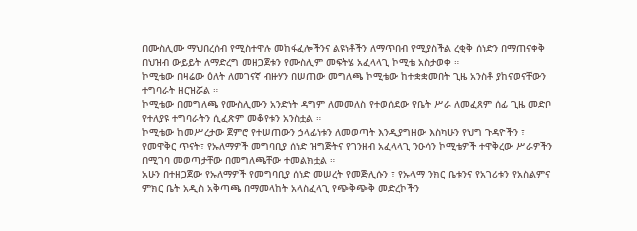በሙስሊሙ ማህበረሰብ የሚስተዋሉ መከፋፈሎችንና ልዩነቶችን ለማጥበብ የሚያስችል ረቂቅ ሰነድን በማጠናቀቅ በህዝብ ውይይት ለማድረግ መዘጋጀቱን የሙስሊም መፍትሄ አፈላላጊ ኮሚቴ አስታወቀ ።
ኮሚቴው በዛሬው ዕለት ለመገናኛ ብዙሃን በሠጠው መግለጫ ኮሚቴው ከተቋቋመበት ጊዜ አንስቶ ያከናወናቸውን ተግባራት ዘርዝሯል ።
ኮሚቴው በመግለጫ የሙስሊሙን አንድነት ዳግም ለመመለስ የተወሰደው የቤት ሥራ ለመፈጸም ሰፊ ጊዜ መድቦ የተለያዩ ተግባራትን ሲፈጽም መቆየቱን አንስቷል ።
ኮሚቴው ከመሥረታው ጀምሮ የተሠጠውን ኃላፊነቱን ለመወጣት እንዲያግዘው እስካሁን የህግ ጉዳዮችን ፣ የመዋቅር ጥናት፣ የኡለማዎች መግባቢያ ሰነድ ዝግጅትና የገንዘብ አፈላላጊ ንዑሳን ኮሚቴዎች ተዋቅረው ሥራዎችን በሚገባ መወጣታቸው በመግለጫቸው ተመልክቷል ።
አሁን በተዘጋጀው የኡለማዎች የመግባቢያ ሰነድ መሠረት የመጅሊሱን ፣ የኡላማ ንክር ቤቱንና የአገሪቱን የአስልምና ምክር ቤት አዲስ አቅጣጫ በማመላከት አላስፈላጊ የጭቅጭቅ መድረኮችን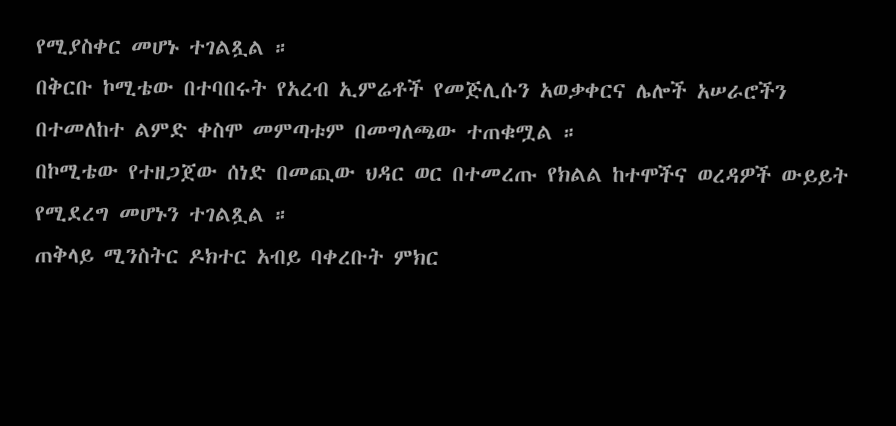የሚያስቀር መሆኑ ተገልጿል ።
በቅርቡ ኮሚቴው በተባበሩት የአረብ ኢምሬቶች የመጅሊሱን አወቃቀርና ሌሎች አሠራሮችን በተመለከተ ልምድ ቀስሞ መምጣቱም በመግለጫው ተጠቁሟል ።
በኮሚቴው የተዘጋጀው ሰነድ በመጪው ህዳር ወር በተመረጡ የክልል ከተሞችና ወረዳዎች ውይይት የሚደረግ መሆኑን ተገልጿል ።
ጠቅላይ ሚንስትር ዶክተር አብይ ባቀረቡት ምክር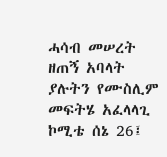ሓሳብ መሠረት ዘጠኝ አባላት ያሉትን የሙስሊም መፍትሄ አፈላላጊ ኮሚቴ ሰኔ 26፤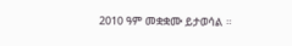2010 ዓም መቋቋሙ ይታወሳል ።